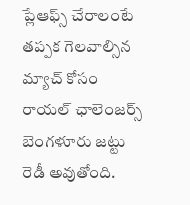ప్లేఆఫ్స్ చేరాలంటే తప్పక గెలవాల్సిన మ్యాచ్ కోసం రాయల్ ఛాలెంజర్స్ బెంగళూరు జట్టు రెడీ అవుతోంది.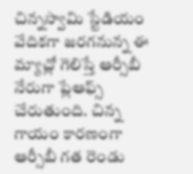చిన్నస్వామి స్టేడియం వేదికగా జరగనున్న ఈ మ్యాచ్లో గెలిస్తే ఆర్సీబీ నేరుగా ప్లేఆఫ్స్ చేరుతుంది. చిన్న గాయం కారణంగా ఆర్సీబీ గత రెండు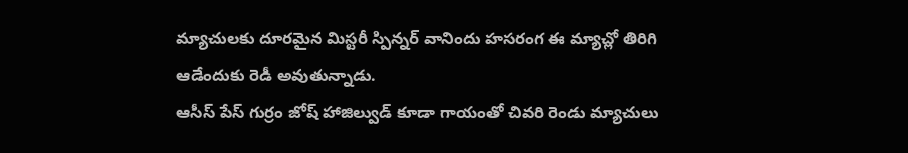మ్యాచులకు దూరమైన మిస్టరీ స్పిన్నర్ వానిందు హసరంగ ఈ మ్యాచ్లో తిరిగి ఆడేందుకు రెడీ అవుతున్నాడు.
ఆసీస్ పేస్ గుర్రం జోష్ హాజిల్వుడ్ కూడా గాయంతో చివరి రెండు మ్యాచులు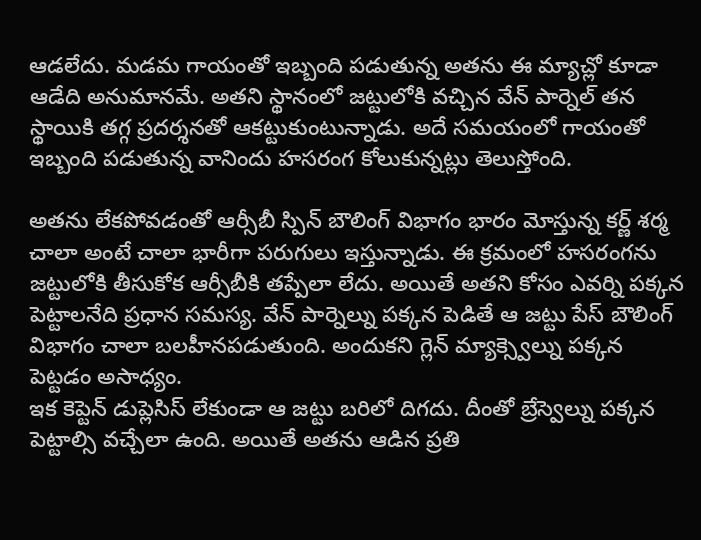ఆడలేదు. మడమ గాయంతో ఇబ్బంది పడుతున్న అతను ఈ మ్యాచ్లో కూడా ఆడేది అనుమానమే. అతని స్థానంలో జట్టులోకి వచ్చిన వేన్ పార్నెల్ తన స్థాయికి తగ్గ ప్రదర్శనతో ఆకట్టుకుంటున్నాడు. అదే సమయంలో గాయంతో ఇబ్బంది పడుతున్న వానిందు హసరంగ కోలుకున్నట్లు తెలుస్తోంది.

అతను లేకపోవడంతో ఆర్సీబీ స్పిన్ బౌలింగ్ విభాగం భారం మోస్తున్న కర్ణ్ శర్మ చాలా అంటే చాలా భారీగా పరుగులు ఇస్తున్నాడు. ఈ క్రమంలో హసరంగను జట్టులోకి తీసుకోక ఆర్సీబీకి తప్పేలా లేదు. అయితే అతని కోసం ఎవర్ని పక్కన పెట్టాలనేది ప్రధాన సమస్య. వేన్ పార్నెల్ను పక్కన పెడితే ఆ జట్టు పేస్ బౌలింగ్ విభాగం చాలా బలహీనపడుతుంది. అందుకని గ్లెన్ మ్యాక్స్వెల్ను పక్కన పెట్టడం అసాధ్యం.
ఇక కెప్టెన్ డుప్లెసిస్ లేకుండా ఆ జట్టు బరిలో దిగదు. దీంతో బ్రేస్వెల్ను పక్కన పెట్టాల్సి వచ్చేలా ఉంది. అయితే అతను ఆడిన ప్రతి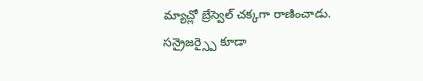మ్యాచ్లో బ్రేస్వెల్ చక్కగా రాణించాడు. సన్రైజర్స్పై కూడా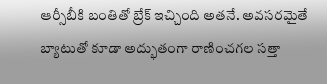ఆర్సీబీకి బంతితో బ్రేక్ ఇచ్చింది అతనే. అవసరమైతే బ్యాటుతో కూడా అద్భుతంగా రాణించగల సత్తా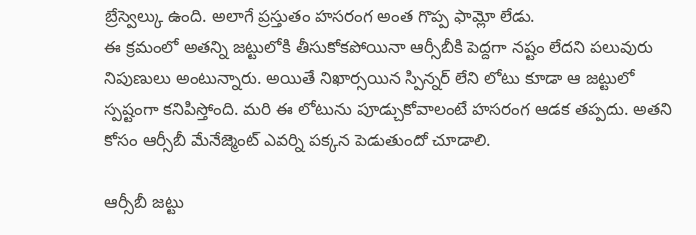బ్రేస్వెల్కు ఉంది. అలాగే ప్రస్తుతం హసరంగ అంత గొప్ప ఫామ్లో లేడు.
ఈ క్రమంలో అతన్ని జట్టులోకి తీసుకోకపోయినా ఆర్సీబీకి పెద్దగా నష్టం లేదని పలువురు నిపుణులు అంటున్నారు. అయితే నిఖార్సయిన స్పిన్నర్ లేని లోటు కూడా ఆ జట్టులో స్పష్టంగా కనిపిస్తోంది. మరి ఈ లోటును పూడ్చుకోవాలంటే హసరంగ ఆడక తప్పదు. అతని కోసం ఆర్సీబీ మేనేజ్మెంట్ ఎవర్ని పక్కన పెడుతుందో చూడాలి.

ఆర్సీబీ జట్టు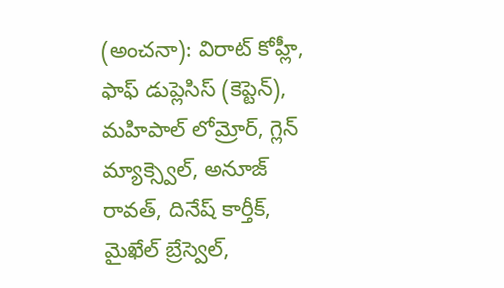(అంచనా): విరాట్ కోహ్లీ, ఫాఫ్ డుప్లెసిస్ (కెప్టెన్), మహిపాల్ లోమ్రోర్, గ్లెన్ మ్యాక్స్వెల్, అనూజ్ రావత్, దినేష్ కార్తీక్, మైఖేల్ బ్రేస్వెల్,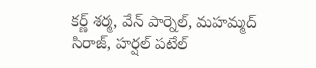కర్ణ్ శర్మ, వేన్ పార్నెల్, మహమ్మద్ సిరాజ్, హర్షల్ పటేల్